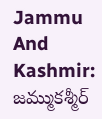Jammu And Kashmir: జమ్ముకశ్మీర్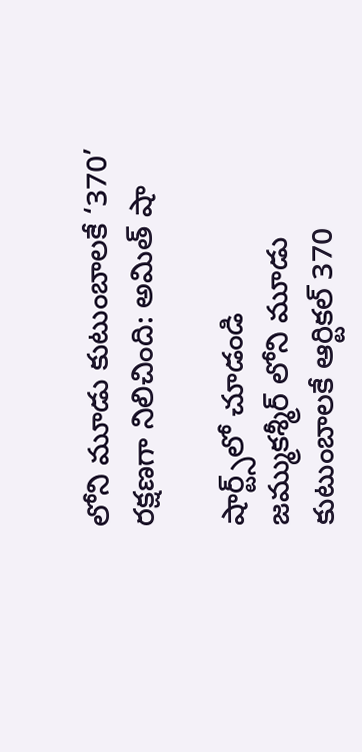లోని మూడు కుటుంబాలకే ‘370’ రక్షణగా నిలిచింది: అమిత్ షా

షార్ట్స్‌లో చూడండి
జమ్ముకశ్మీర్ లోని మూడు కుటుంబాలకే ఆర్టికల్ 370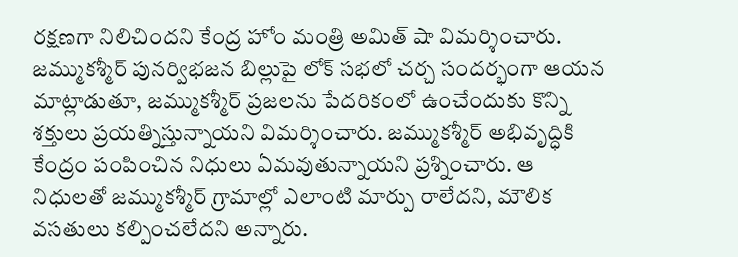రక్షణగా నిలిచిందని కేంద్ర హోం మంత్రి అమిత్ షా విమర్శించారు. జమ్ముకశ్మీర్ పునర్విభజన బిల్లుపై లోక్ సభలో చర్చ సందర్భంగా ఆయన మాట్లాడుతూ, జమ్ముకశ్మీర్ ప్రజలను పేదరికంలో ఉంచేందుకు కొన్ని శక్తులు ప్రయత్నిస్తున్నాయని విమర్శించారు. జమ్ముకశ్మీర్ అభివృద్ధికి కేంద్రం పంపించిన నిధులు ఏమవుతున్నాయని ప్రశ్నించారు. ఆ నిధులతో జమ్ముకశ్మీర్ గ్రామాల్లో ఎలాంటి మార్పు రాలేదని, మౌలిక వసతులు కల్పించలేదని అన్నారు.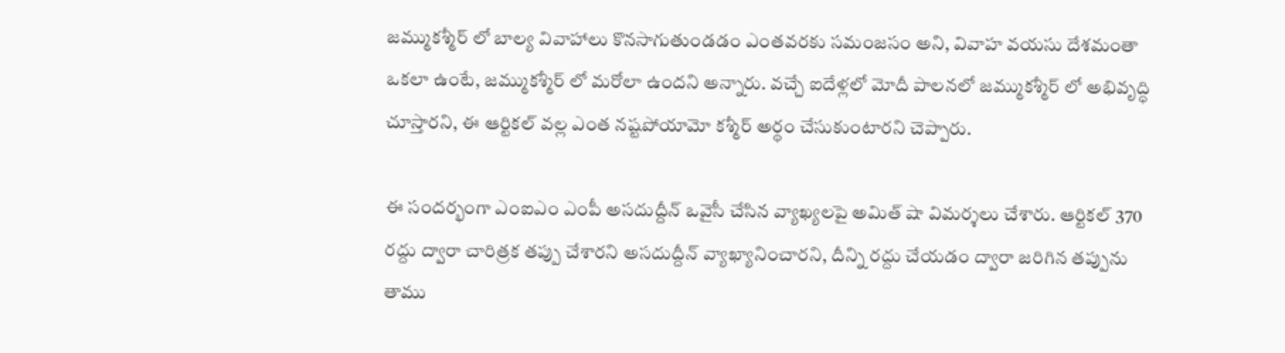జమ్ముకశ్మీర్ లో బాల్య వివాహాలు కొనసాగుతుండడం ఎంతవరకు సమంజసం అని, వివాహ వయసు దేశమంతా ఒకలా ఉంటే, జమ్ముకశ్మీర్ లో మరోలా ఉందని అన్నారు. వచ్చే ఐదేళ్లలో మోదీ పాలనలో జమ్ముకశ్మీర్ లో అభివృద్ధి చూస్తారని, ఈ ఆర్టికల్ వల్ల ఎంత నష్టపోయామో కశ్మీర్ అర్థం చేసుకుంటారని చెప్పారు.

ఈ సందర్భంగా ఎంఐఎం ఎంపీ అసదుద్దీన్ ఒవైసీ చేసిన వ్యాఖ్యలపై అమిత్ షా విమర్శలు చేశారు. ఆర్టికల్ 370 రద్దు ద్వారా చారిత్రక తప్పు చేశారని అసదుద్దీన్ వ్యాఖ్యానించారని, దీన్ని రద్దు చేయడం ద్వారా జరిగిన తప్పును తాము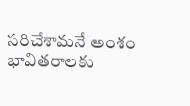సరిచేశామనే అంశం భావితరాలకు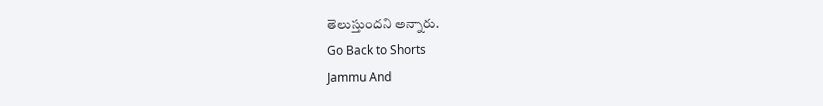తెలుస్తుందని అన్నారు.
Go Back to Shorts
Jammu And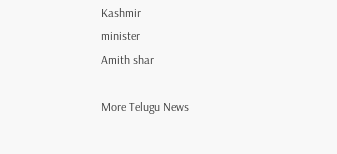Kashmir
minister
Amith shar

More Telugu News